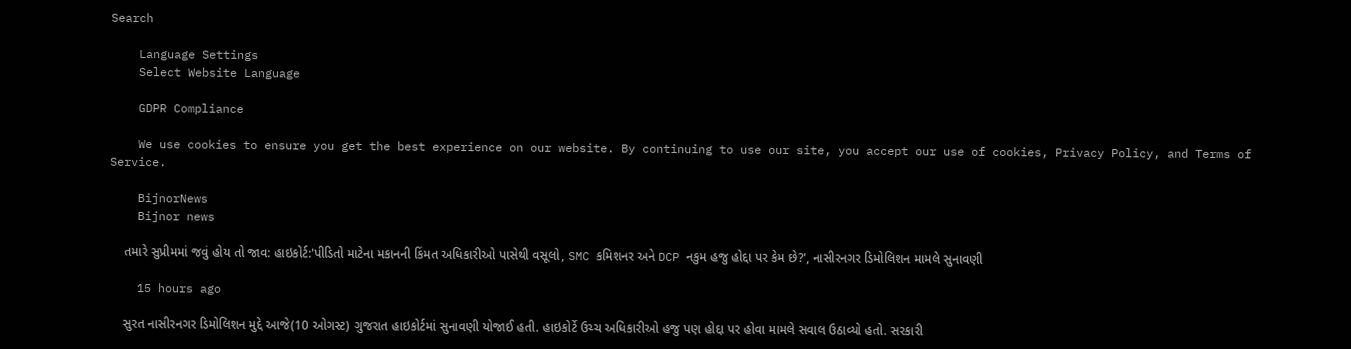Search

    Language Settings
    Select Website Language

    GDPR Compliance

    We use cookies to ensure you get the best experience on our website. By continuing to use our site, you accept our use of cookies, Privacy Policy, and Terms of Service.

    BijnorNews
    Bijnor news

    તમારે સુપ્રીમમાં જવું હોય તો જાવ: હાઇકોર્ટ:'પીડિતો માટેના મકાનની કિંમત અધિકારીઓ પાસેથી વસૂલો, SMC કમિશનર અને DCP નકુમ હજુ હોદ્દા પર કેમ છે?', નાસીરનગર ડિમોલિશન મામલે સુનાવણી

    15 hours ago

    સુરત નાસીરનગર ડિમોલિશન મુદ્દે આજે(10 ઓગસ્ટ) ગુજરાત હાઇકોર્ટમાં સુનાવણી યોજાઈ હતી. હાઇકોર્ટે ઉચ્ચ અધિકારીઓ હજુ પણ હોદ્દા પર હોવા મામલે સવાલ ઉઠાવ્યો હતો. સરકારી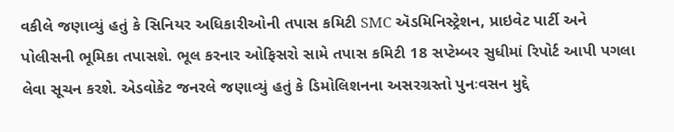વકીલે જણાવ્યું હતું કે સિનિયર અધિકારીઓની તપાસ કમિટી SMC ઍડમિનિસ્ટ્રેશન, પ્રાઇવેટ પાર્ટી અને પોલીસની ભૂમિકા તપાસશે. ભૂલ કરનાર ઓફિસરો સામે તપાસ કમિટી 18 સપ્ટેમ્બર સુધીમાં રિપોર્ટ આપી પગલા લેવા સૂચન કરશે. એડવોકેટ જનરલે જણાવ્યું હતું કે ડિમોલિશનના અસરગ્રસ્તો પુનઃવસન મુદ્દે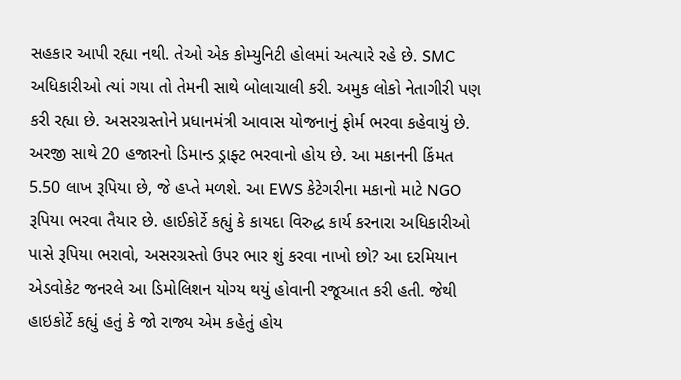સહકાર આપી રહ્યા નથી. તેઓ એક કોમ્યુનિટી હોલમાં અત્યારે રહે છે. SMC અધિકારીઓ ત્યાં ગયા તો તેમની સાથે બોલાચાલી કરી. અમુક લોકો નેતાગીરી પણ કરી રહ્યા છે. અસરગ્રસ્તોને પ્રધાનમંત્રી આવાસ યોજનાનું ફોર્મ ભરવા કહેવાયું છે. અરજી સાથે 20 હજારનો ડિમાન્ડ ડ્રાફ્ટ ભરવાનો હોય છે. આ મકાનની કિંમત 5.50 લાખ રૂપિયા છે, જે હપ્તે મળશે. આ EWS કેટેગરીના મકાનો માટે NGO રૂપિયા ભરવા તૈયાર છે. હાઈકોર્ટે કહ્યું કે કાયદા વિરુદ્ધ કાર્ય કરનારા અધિકારીઓ પાસે રૂપિયા ભરાવો, અસરગ્રસ્તો ઉપર ભાર શું કરવા નાખો છો? આ દરમિયાન એડવોકેટ જનરલે આ ડિમોલિશન યોગ્ય થયું હોવાની રજૂઆત કરી હતી. જેથી હાઇકોર્ટે કહ્યું હતું કે જો રાજ્ય એમ કહેતું હોય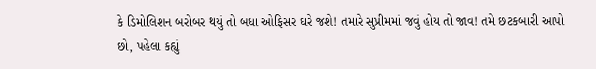કે ડિમોલિશન બરોબર થયું તો બધા ઓફિસર ઘરે જશે! તમારે સુપ્રીમમાં જવું હોય તો જાવ! તમે છટકબારી આપો છો, પહેલા કહ્યું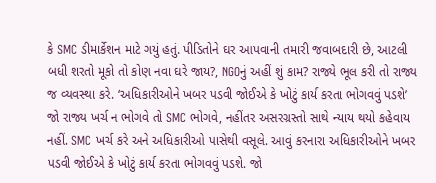કે SMC ડીમાર્કેશન માટે ગયું હતું. પીડિતોને ઘર આપવાની તમારી જવાબદારી છે, આટલી બધી શરતો મૂકો તો કોણ નવા ઘરે જાય?, NGOનું અહીં શું કામ? રાજ્યે ભૂલ કરી તો રાજ્ય જ વ્યવસ્થા કરે. ‘અધિકારીઓને ખબર પડવી જોઈએ કે ખોટું કાર્ય કરતા ભોગવવું પડશે’ જો રાજ્ય ખર્ચ ન ભોગવે તો SMC ભોગવે, નહીંતર અસરગ્રસ્તો સાથે ન્યાય થયો કહેવાય નહીં. SMC ખર્ચ કરે અને અધિકારીઓ પાસેથી વસૂલે. આવું કરનારા અધિકારીઓને ખબર પડવી જોઈએ કે ખોટું કાર્ય કરતા ભોગવવું પડશે. જો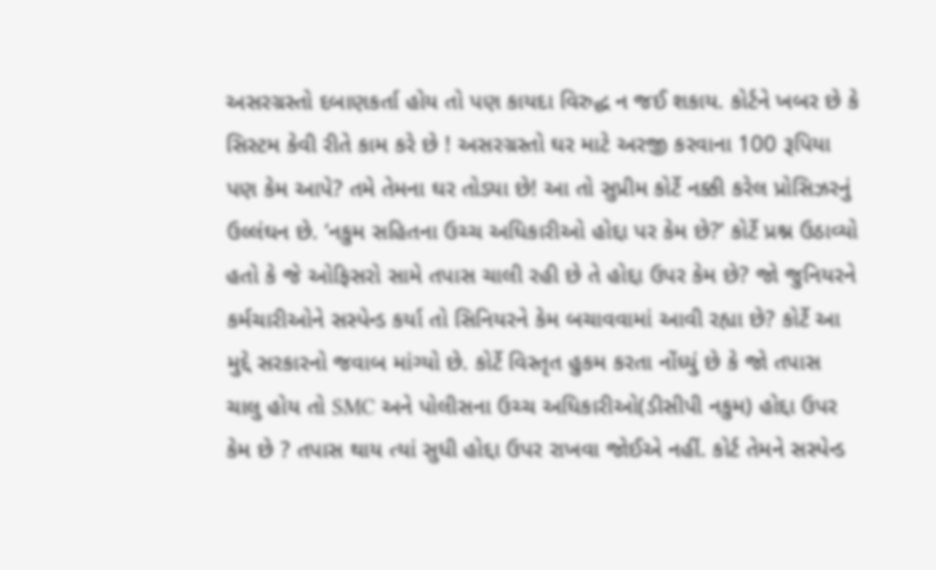અસરગ્રસ્તો દબાણકર્તા હોય તો પણ કાયદા વિરુદ્ધ ન જઈ શકાય. કોર્ટને ખબર છે કે સિસ્ટમ કેવી રીતે કામ કરે છે ! અસરગ્રસ્તો ઘર માટે અરજી કરવાના 100 રૂપિયા પણ કેમ આપે? તમે તેમના ઘર તોડ્યા છે! આ તો સુપ્રીમ કોર્ટે નક્કી કરેલ પ્રોસિઝરનું ઉલ્લંઘન છે. ‘નકુમ સહિતના ઉચ્ચ અધિકારીઓ હોદ્દા પર કેમ છે?’ કોર્ટે પ્રશ્ન ઉઠાવ્યો હતો કે જે ઓફિસરો સામે તપાસ ચાલી રહી છે તે હોદ્દા ઉપર કેમ છે? જો જુનિયરને કર્મચારીઓને સસ્પેન્ડ કર્યા તો સિનિયરને કેમ બચાવવામાં આવી રહ્યા છે? કોર્ટે આ મુદ્દે સરકારનો જવાબ માંગ્યો છે. કોર્ટે વિસ્તૃત હુકમ કરતા નોંધ્યું છે કે જો તપાસ ચાલુ હોય તો SMC અને પોલીસના ઉચ્ચ અધિકારીઓ(ડીસીપી નકુમ) હોદ્દા ઉપર કેમ છે ? તપાસ થાય ત્યાં સુધી હોદ્દા ઉપર રાખવા જોઈએ નહીં. કોર્ટ તેમને સસ્પેન્ડ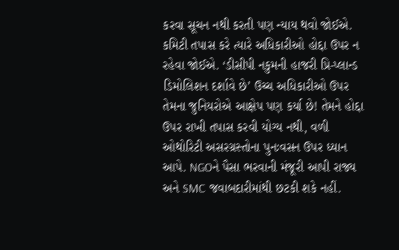કરવા સૂચન નથી કરતી પણ ન્યાય થવો જોઈએ. કમિટી તપાસ કરે ત્યારે અધિકારીઓ હોદ્દા ઉપર ન રહેવા જોઈએ. ‘ડીસીપી નકુમની હાજરી પ્રિ-પ્લાન્ડ ડિમોલિશન દર્શાવે છે’ ઉચ્ચ અધિકારીઓ ઉપર તેમના જુનિયરોએ આક્ષેપ પણ કર્યા છે! તેમને હોદ્દા ઉપર રાખી તપાસ કરવી યોગ્ય નથી, વળી ઓથોરિટી અસરગ્રસ્તોના પુનઃવસન ઉપર ધ્યાન આપે. NGOને પૈસા ભરવાની મંજૂરી આપી રાજ્ય અને SMC જવાબદારીમાંથી છટકી શકે નહીં.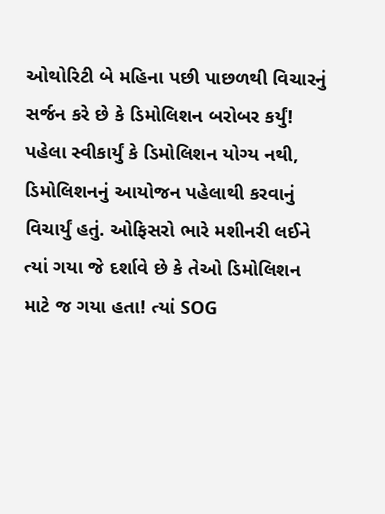ઓથોરિટી બે મહિના પછી પાછળથી વિચારનું સર્જન કરે છે કે ડિમોલિશન બરોબર કર્યું! પહેલા સ્વીકાર્યું કે ડિમોલિશન યોગ્ય નથી, ડિમોલિશનનું આયોજન પહેલાથી કરવાનું વિચાર્યું હતું. ઓફિસરો ભારે મશીનરી લઈને ત્યાં ગયા જે દર્શાવે છે કે તેઓ ડિમોલિશન માટે જ ગયા હતા! ત્યાં SOG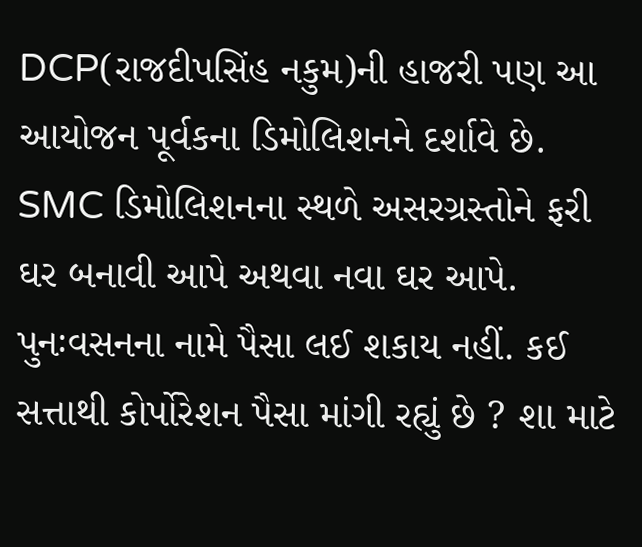DCP(રાજદીપસિંહ નકુમ)ની હાજરી પણ આ આયોજન પૂર્વકના ડિમોલિશનને દર્શાવે છે. SMC ડિમોલિશનના સ્થળે અસરગ્રસ્તોને ફરી ઘર બનાવી આપે અથવા નવા ઘર આપે. પુનઃવસનના નામે પૈસા લઈ શકાય નહીં. કઈ સત્તાથી કોર્પોરેશન પૈસા માંગી રહ્યું છે ? શા માટે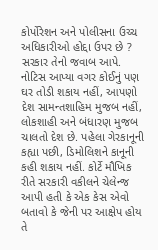કોર્પોરેશન અને પોલીસના ઉચ્ચ અધિકારીઓ હોદ્દા ઉપર છે ? સરકાર તેનો જવાબ આપે. નોટિસ આપ્યા વગર કોઈનું પણ ઘર તોડી શકાય નહીં, આપણો દેશ સામન્તશાહિમ મુજબ નહીં, લોકશાહી અને બંધારણ મુજબ ચાલતો દેશ છે. પહેલા ગેરકાનૂની કહ્યા પછી, ડિમોલિશને કાનૂની કહી શકાય નહીં. કોર્ટે મૌખિક રીતે સરકારી વકીલને ચેલેન્જ આપી હતી કે એક કેસ એવો બતાવો કે જેની પર આક્ષેપ હોય તે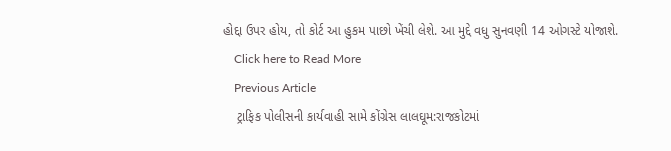હોદ્દા ઉપર હોય, તો કોર્ટ આ હુકમ પાછો ખેંચી લેશે. આ મુદ્દે વધુ સુનવણી 14 ઓગસ્ટે યોજાશે.
    Click here to Read More
    Previous Article
    ટ્રાફિક પોલીસની કાર્યવાહી સામે કોંગ્રેસ લાલઘૂમ:રાજકોટમાં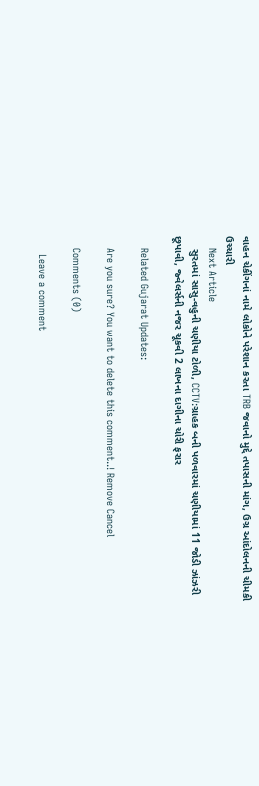વાહન ચેકીંગનાં નામે લોકોને પરેશાન કરતા TRB જવાનો મુદ્દે તપાસની માંગ, ઉગ્ર આંદોલનની ચીમકી ઉચ્ચારી
    Next Article
    સુરતમાં સાસુ-વહુની ચણીયા ટોળી, CCTV:ગ્રાહક બની પળવારમાં ચણીયામાં 11 જોડી ઝાંઝરી છૂપાવી, જ્વેલર્સની નજર ચૂકવી 2 લાખના દાગીના ચોરી ફરાર

    Related Gujarat Updates:

    Are you sure? You want to delete this comment..! Remove Cancel

    Comments (0)

      Leave a comment